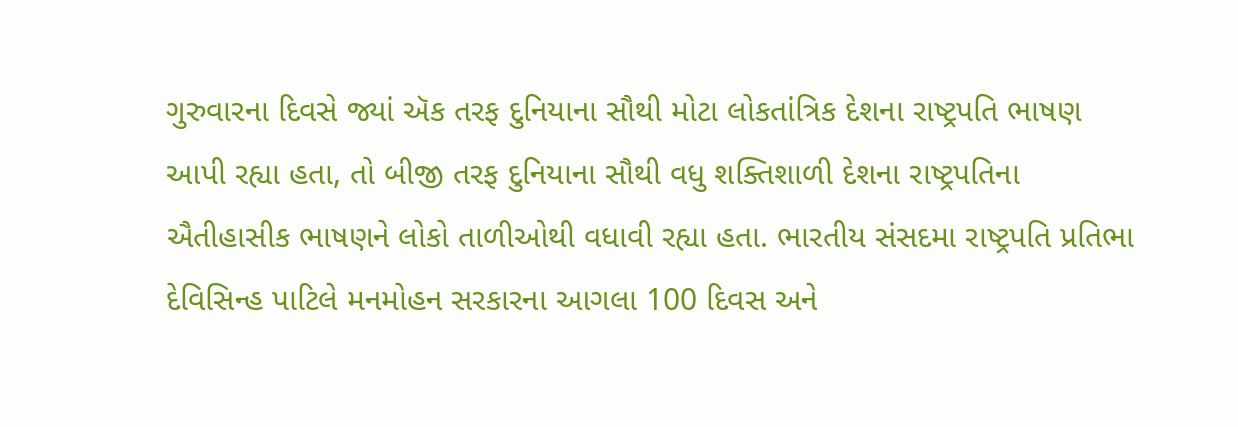ગુરુવારના દિવસે જ્યાં ઍક તરફ દુનિયાના સૌથી મોટા લોકતાંત્રિક દેશના રાષ્ટ્રપતિ ભાષણ આપી રહ્યા હતા, તો બીજી તરફ દુનિયાના સૌથી વધુ શક્તિશાળી દેશના રાષ્ટ્રપતિના ઐતીહાસીક ભાષણને લોકો તાળીઓથી વધાવી રહ્યા હતા. ભારતીય સંસદમા રાષ્ટ્રપતિ પ્રતિભા દેવિસિન્હ પાટિલે મનમોહન સરકારના આગલા 100 દિવસ અને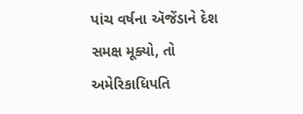પાંચ વર્ષના ઍજેંડાને દેશ સમક્ષ મૂક્યો, તો અમેરિકાધિપતિ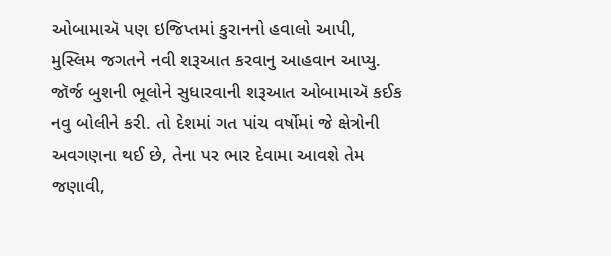ઓબામાઍ પણ ઇજિપ્તમાં કુરાનનો હવાલો આપી, મુસ્લિમ જગતને નવી શરૂઆત કરવાનુ આહવાન આપ્યુ.
જૉર્જ બુશની ભૂલોને સુધારવાની શરૂઆત ઓબામાઍ કઈક નવુ બોલીને કરી. તો દેશમાં ગત પાંચ વર્ષોમાં જે ક્ષેત્રોની અવગણના થઈ છે, તેના પર ભાર દેવામા આવશે તેમ જણાવી,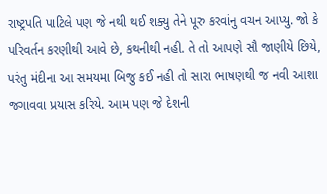રાષ્ટ્રપતિ પાટિલે પણ જે નથી થઈ શક્યુ તેને પૂરુ કરવાંનુ વચન આપ્યુ. જો કે પરિવર્તન કરણીથી આવે છે, કથનીથી નહી. તે તો આપણે સૌ જાણીયે છિયે, પરંતુ મંદીના આ સમયમા બિજુ કઈ નહી તો સારા ભાષણથી જ નવી આશા જગાવવા પ્રયાસ કરિયે. આમ પણ જે દેશની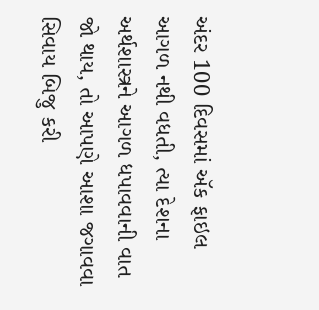અંદર 100 દિવસમાં ઍક ફાઇલ આગળ નથી વધતી, ત્યા દેશના અર્થશાસ્ત્રને આગળ ધપાવવાની વાત જો થાય, તો આપણે આશા જગાવવા સિવાય બિજુ કરી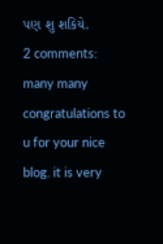પણ શુ શકિયે.
2 comments:
many many congratulations to u for your nice blog. it is very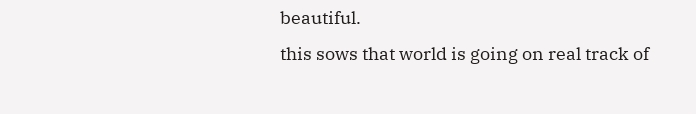beautiful.
this sows that world is going on real track of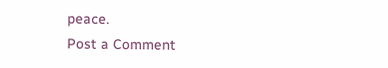peace.
Post a Comment